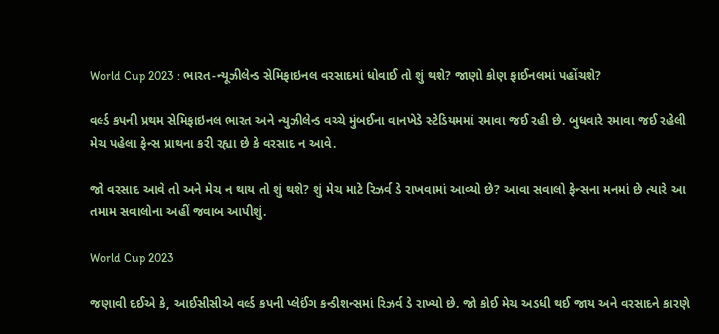World Cup 2023 : ભારત-ન્યૂઝીલેન્ડ સેમિફાઇનલ વરસાદમાં ધોવાઈ તો શું થશે? જાણો કોણ ફાઈનલમાં પહોંચશે?

વર્લ્ડ કપની પ્રથમ સેમિફાઇનલ ભારત અને ન્યુઝીલેન્ડ વચ્ચે મુંબઈના વાનખેડે સ્ટેડિયમમાં રમાવા જઈ રહી છે. બુધવારે રમાવા જઈ રહેલી મેચ પહેલા ફેન્સ પ્રાથના કરી રહ્યા છે કે વરસાદ ન આવે.

જો વરસાદ આવે તો અને મેચ ન થાય તો શું થશે? શું મેચ માટે રિઝર્વ ડે રાખવામાં આવ્યો છે? આવા સવાલો ફેન્સના મનમાં છે ત્યારે આ તમામ સવાલોના અહીં જવાબ આપીશું.

World Cup 2023

જણાવી દઈએ કે, આઈસીસીએ વર્લ્ડ કપની પ્લેઈંગ કન્ડીશન્સમાં રિઝર્વ ડે રાખ્યો છે. જો કોઈ મેચ અડધી થઈ જાય અને વરસાદને કારણે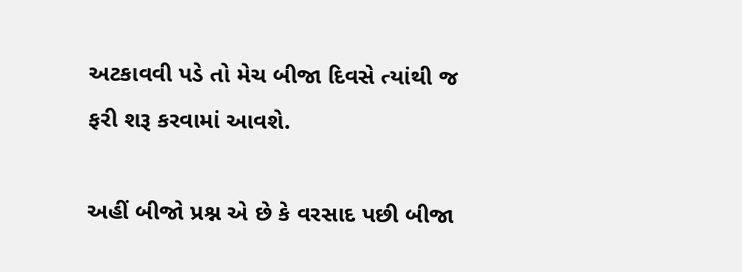અટકાવવી પડે તો મેચ બીજા દિવસે ત્યાંથી જ ફરી શરૂ કરવામાં આવશે.

અહીં બીજો પ્રશ્ન એ છે કે વરસાદ પછી બીજા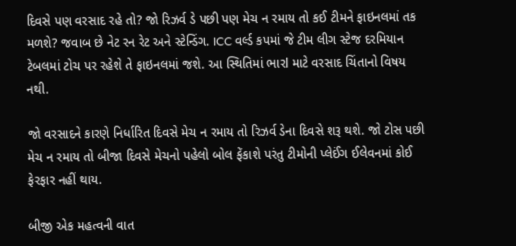દિવસે પણ વરસાદ રહે તો? જો રિઝર્વ ડે પછી પણ મેચ ન રમાય તો કઈ ટીમને ફાઇનલમાં તક મળશે? જવાબ છે નેટ રન રેટ અને સ્ટેન્ડિંગ. ICC વર્લ્ડ કપમાં જે ટીમ લીગ સ્ટેજ દરમિયાન ટેબલમાં ટોચ પર રહેશે તે ફાઇનલમાં જશે. આ સ્થિતિમાં ભારl માટે વરસાદ ચિંતાનો વિષય નથી.

જો વરસાદને કારણે નિર્ધારિત દિવસે મેચ ન રમાય તો રિઝર્વ ડેના દિવસે શરૂ થશે. જો ટોસ પછી મેચ ન રમાય તો બીજા દિવસે મેચનો પહેલો બોલ ફેંકાશે પરંતુ ટીમોની પ્લેઈંગ ઈલેવનમાં કોઈ ફેરફાર નહીં થાય.

બીજી એક મહત્વની વાત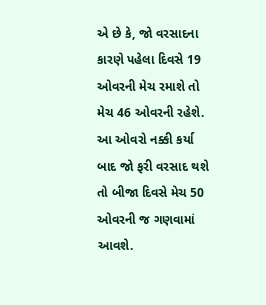એ છે કે, જો વરસાદના કારણે પહેલા દિવસે 19 ઓવરની મેચ રમાશે તો મેચ 46 ઓવરની રહેશે. આ ઓવરો નક્કી કર્યા બાદ જો ફરી વરસાદ થશે તો બીજા દિવસે મેચ 50 ઓવરની જ ગણવામાં આવશે.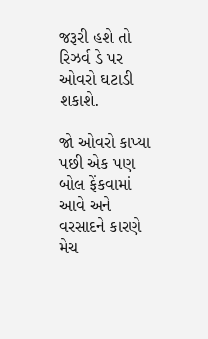જરૂરી હશે તો રિઝર્વ ડે પર ઓવરો ઘટાડી શકાશે.

જો ઓવરો કાપ્યા પછી એક પણ બોલ ફેંકવામાં આવે અને વરસાદને કારણે મેચ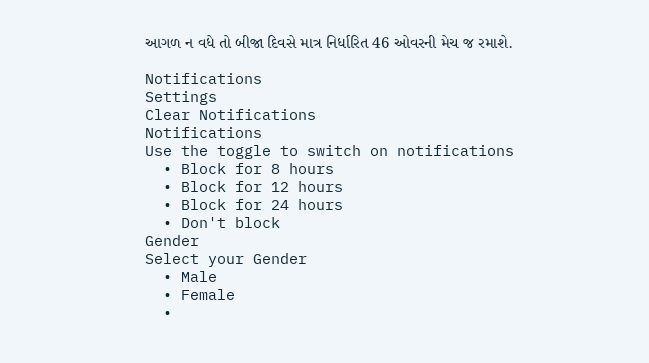આગળ ન વધે તો બીજા દિવસે માત્ર નિર્ધારિત 46 ઓવરની મેચ જ રમાશે.

Notifications
Settings
Clear Notifications
Notifications
Use the toggle to switch on notifications
  • Block for 8 hours
  • Block for 12 hours
  • Block for 24 hours
  • Don't block
Gender
Select your Gender
  • Male
  • Female
  •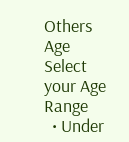Others
Age
Select your Age Range
  • Under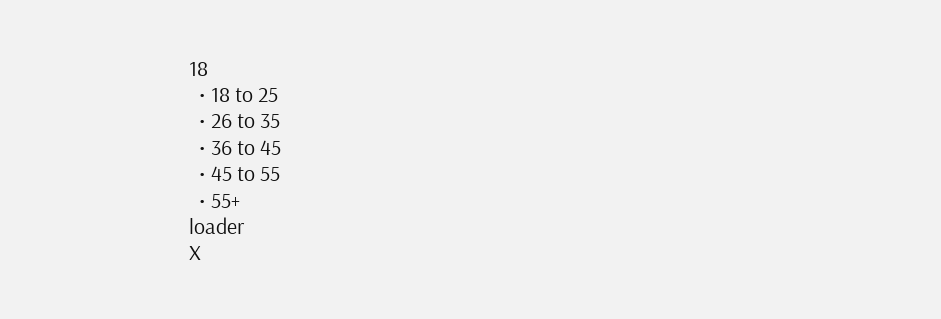18
  • 18 to 25
  • 26 to 35
  • 36 to 45
  • 45 to 55
  • 55+
loader
X